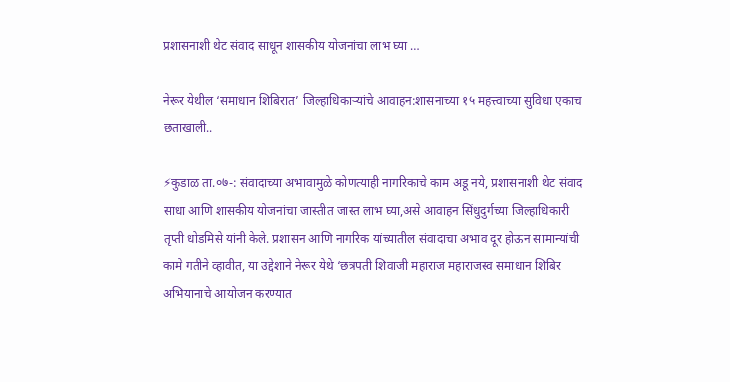प्रशासनाशी थेट संवाद साधून शासकीय योजनांचा लाभ घ्या …

नेरूर येथील ‘समाधान शिबिरात’ जिल्हाधिकाऱ्यांचे आवाहन:शासनाच्या १५ महत्त्वाच्या सुविधा एकाच छताखाली..

⚡कुडाळ ता.०७-: संवादाच्या अभावामुळे कोणत्याही नागरिकाचे काम अडू नये, प्रशासनाशी थेट संवाद साधा आणि शासकीय योजनांचा जास्तीत जास्त लाभ घ्या,असे आवाहन सिंधुदुर्गच्या जिल्हाधिकारी तृप्ती धोडमिसे यांनी केले. प्रशासन आणि नागरिक यांच्यातील संवादाचा अभाव दूर होऊन सामान्यांची कामे गतीने व्हावीत, या उद्देशाने नेरूर येथे ‘छत्रपती शिवाजी महाराज महाराजस्व समाधान शिबिर अभियानाचे आयोजन करण्यात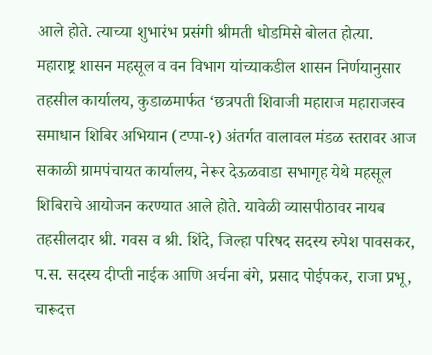आले होते. त्याच्या शुभारंभ प्रसंगी श्रीमती धोडमिसे बोलत होत्या.
महाराष्ट्र शासन महसूल व वन विभाग यांच्याकडील शासन निर्णयानुसार तहसील कार्यालय, कुडाळमार्फत ‘छत्रपती शिवाजी महाराज महाराजस्व समाधान शिबिर अभियान (टप्पा-१) अंतर्गत वालावल मंडळ स्तरावर आज सकाळी ग्रामपंचायत कार्यालय, नेरूर देऊळवाडा सभागृह येथे महसूल शिबिराचे आयोजन करण्यात आले होते. यावेळी व्यासपीठावर नायब तहसीलदार श्री. गवस व श्री. शिंदे, जिल्हा परिषद सदस्य रुपेश पावसकर, प.स. सदस्य दीप्ती नाईक आणि अर्चना बंगे, प्रसाद पोईपकर, राजा प्रभू, चारूदत्त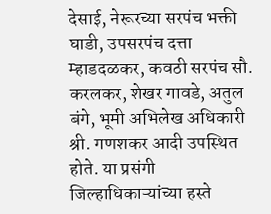देसाई, नेरूरच्या सरपंच भक्ती घाडी, उपसरपंच दत्ता म्हाडदळकर, कवठी सरपंच सौ. करलकर, शेखर गावडे, अतुल बंगे, भूमी अभिलेख अधिकारी श्री. गणशकर आदी उपस्थित होते. या प्रसंगी जिल्हाधिकाऱ्यांच्या हस्ते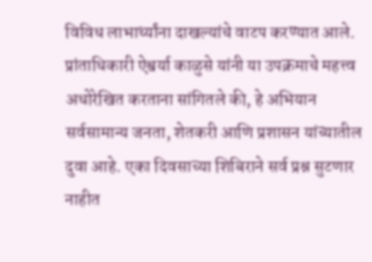विविध लाभार्थ्यांना दाखल्यांचे वाटप करण्यात आले.
प्रांताधिकारी ऐश्वर्या काळुसे यांनी या उपक्रमाचे महत्त्व अधोरेखित करताना सांगितले की, हे अभियान सर्वसामान्य जनता, शेतकरी आणि प्रशासन यांच्यातील दुवा आहे. एका दिवसाच्या शिबिराने सर्व प्रश्न सुटणार नाहीत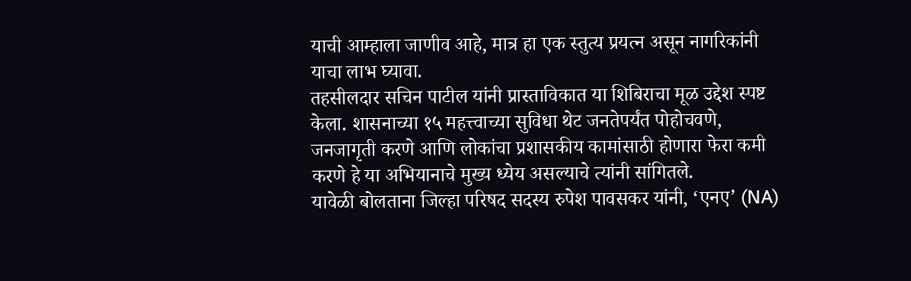याची आम्हाला जाणीव आहे, मात्र हा एक स्तुत्य प्रयत्न असून नागरिकांनी याचा लाभ घ्यावा.
तहसीलदार सचिन पाटील यांनी प्रास्ताविकात या शिबिराचा मूळ उद्देश स्पष्ट केला. शासनाच्या १५ महत्त्वाच्या सुविधा थेट जनतेपर्यंत पोहोचवणे, जनजागृती करणे आणि लोकांचा प्रशासकीय कामांसाठी होणारा फेरा कमी करणे हे या अभियानाचे मुख्य ध्येय असल्याचे त्यांनी सांगितले.
यावेळी बोलताना जिल्हा परिषद सदस्य रुपेश पावसकर यांनी, ‘एनए’ (NA)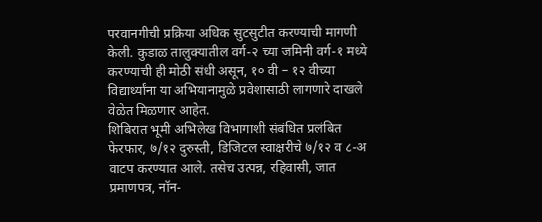परवानगीची प्रक्रिया अधिक सुटसुटीत करण्याची मागणी केली. कुडाळ तालुक्यातील वर्ग-२ च्या जमिनी वर्ग-१ मध्ये करण्याची ही मोठी संधी असून, १० वी – १२ वीच्या विद्यार्थ्यांना या अभियानामुळे प्रवेशासाठी लागणारे दाखले वेळेत मिळणार आहेत.
शिबिरात भूमी अभिलेख विभागाशी संबंधित प्रलंबित फेरफार, ७/१२ दुरुस्ती, डिजिटल स्वाक्षरीचे ७/१२ व ८-अ वाटप करण्यात आले. तसेच उत्पन्न, रहिवासी, जात प्रमाणपत्र, नॉन-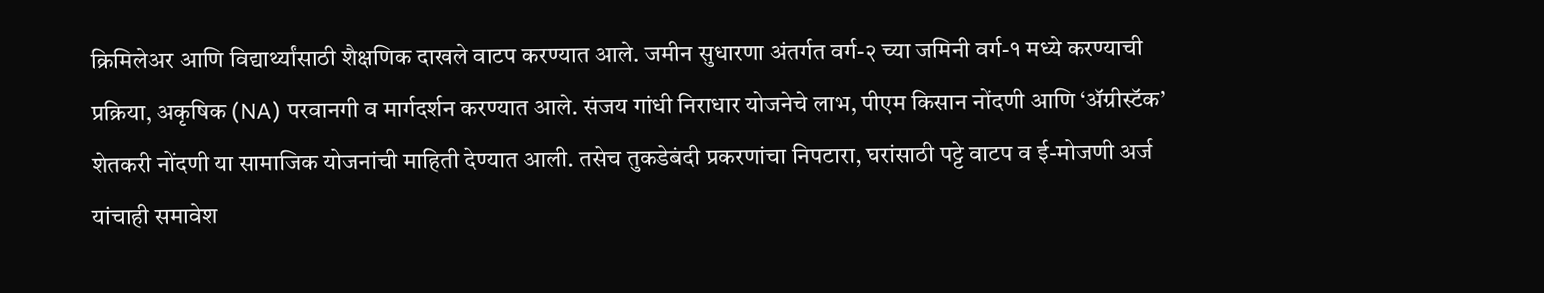क्रिमिलेअर आणि विद्यार्थ्यांसाठी शैक्षणिक दाखले वाटप करण्यात आले. जमीन सुधारणा अंतर्गत वर्ग-२ च्या जमिनी वर्ग-१ मध्ये करण्याची प्रक्रिया, अकृषिक (NA) परवानगी व मार्गदर्शन करण्यात आले. संजय गांधी निराधार योजनेचे लाभ, पीएम किसान नोंदणी आणि ‘अ‍ॅग्रीस्टॅक’ शेतकरी नोंदणी या सामाजिक योजनांची माहिती देण्यात आली. तसेच तुकडेबंदी प्रकरणांचा निपटारा, घरांसाठी पट्टे वाटप व ई-मोजणी अर्ज यांचाही समावेश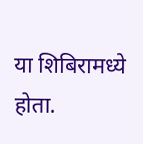या शिबिरामध्ये होता.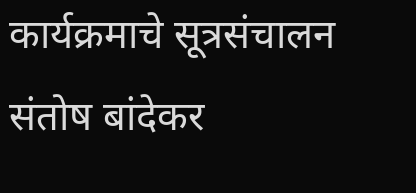कार्यक्रमाचे सूत्रसंचालन संतोष बांदेकर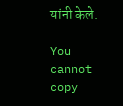यांनी केले.

You cannot copy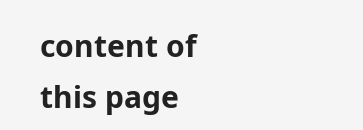content of this page